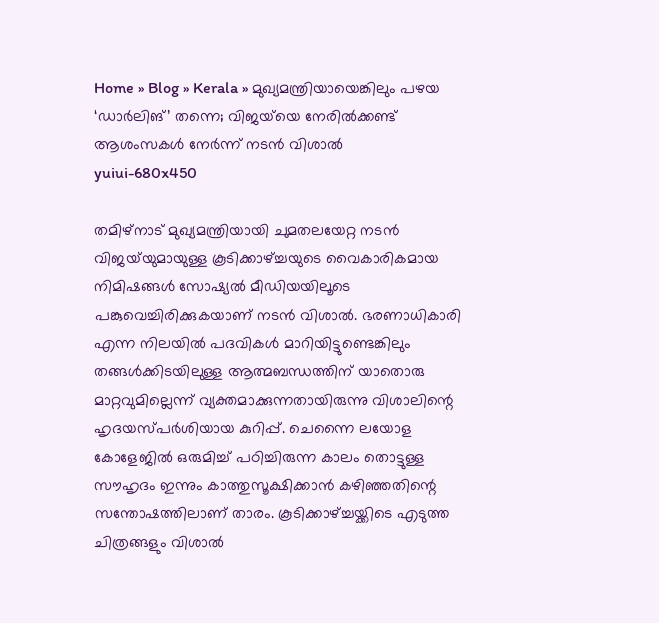Home » Blog » Kerala » മുഖ്യമന്ത്രിയായെങ്കിലും പഴയ ‘ഡാർലിങ്’ തന്നെ; വിജയ്‌യെ നേരിൽക്കണ്ട് ആശംസകൾ നേർന്ന് നടൻ വിശാൽ
yuiui-680x450

തമിഴ്‌നാട് മുഖ്യമന്ത്രിയായി ചുമതലയേറ്റ നടൻ വിജയ്‌യുമായുള്ള കൂടിക്കാഴ്ച്ചയുടെ വൈകാരികമായ നിമിഷങ്ങൾ സോഷ്യൽ മീഡിയയിലൂടെ പങ്കുവെച്ചിരിക്കുകയാണ് നടൻ വിശാൽ. ഭരണാധികാരി എന്ന നിലയിൽ പദവികൾ മാറിയിട്ടുണ്ടെങ്കിലും തങ്ങൾക്കിടയിലുള്ള ആത്മബന്ധത്തിന് യാതൊരു മാറ്റവുമില്ലെന്ന് വ്യക്തമാക്കുന്നതായിരുന്നു വിശാലിന്റെ ഹൃദയസ്പർശിയായ കുറിപ്പ്. ചെന്നൈ ലയോള കോളേജിൽ ഒരുമിച്ച് പഠിച്ചിരുന്ന കാലം തൊട്ടുള്ള സൗഹൃദം ഇന്നും കാത്തുസൂക്ഷിക്കാൻ കഴിഞ്ഞതിന്റെ സന്തോഷത്തിലാണ് താരം. കൂടിക്കാഴ്ച്ചയ്ക്കിടെ എടുത്ത ചിത്രങ്ങളും വിശാൽ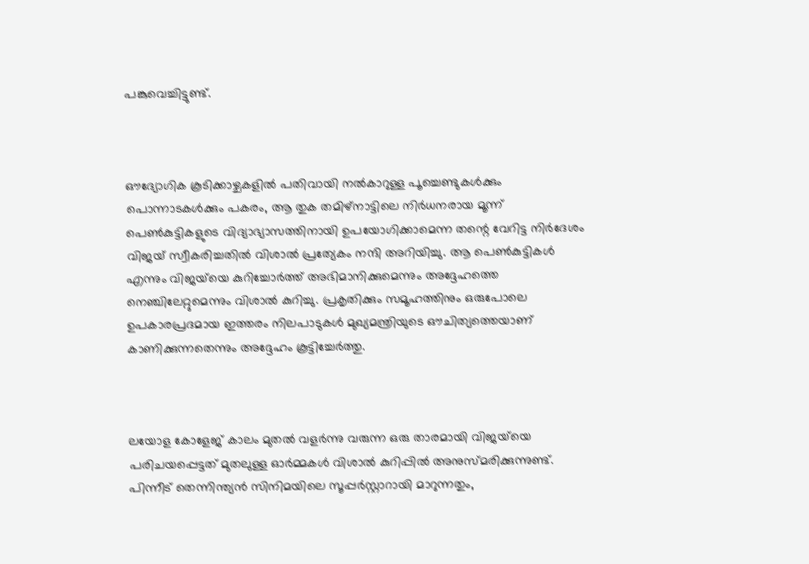പങ്കുവെച്ചിട്ടുണ്ട്.



ഔദ്യോഗിക കൂടിക്കാഴ്ചകളിൽ പതിവായി നൽകാറുള്ള പൂച്ചെണ്ടുകൾക്കും പൊന്നാടകൾക്കും പകരം, ആ തുക തമിഴ്‌നാട്ടിലെ നിർധനരായ മൂന്ന് പെൺകുട്ടികളുടെ വിദ്യാഭ്യാസത്തിനായി ഉപയോഗിക്കാമെന്ന തന്റെ വേറിട്ട നിർദേശം വിജയ് സ്വീകരിച്ചതിൽ വിശാൽ പ്രത്യേകം നന്ദി അറിയിച്ചു. ആ പെൺകുട്ടികൾ എന്നും വിജയ്‌യെ കുറിച്ചോർത്ത് അഭിമാനിക്കുമെന്നും അദ്ദേഹത്തെ നെഞ്ചിലേറ്റുമെന്നും വിശാൽ കുറിച്ചു. പ്രകൃതിക്കും സമൂഹത്തിനും ഒരുപോലെ ഉപകാരപ്രദമായ ഇത്തരം നിലപാടുകൾ മുഖ്യമന്ത്രിയുടെ ഔചിത്യത്തെയാണ് കാണിക്കുന്നതെന്നും അദ്ദേഹം കൂട്ടിച്ചേർത്തു.



ലയോള കോളേജ് കാലം മുതൽ വളർന്നു വരുന്ന ഒരു താരമായി വിജയ്‌യെ പരിചയപ്പെട്ടത് മുതലുള്ള ഓർമ്മകൾ വിശാൽ കുറിപ്പിൽ അനുസ്മരിക്കുന്നുണ്ട്. പിന്നീട് തെന്നിന്ത്യൻ സിനിമയിലെ സൂപ്പർസ്റ്റാറായി മാറുന്നതും,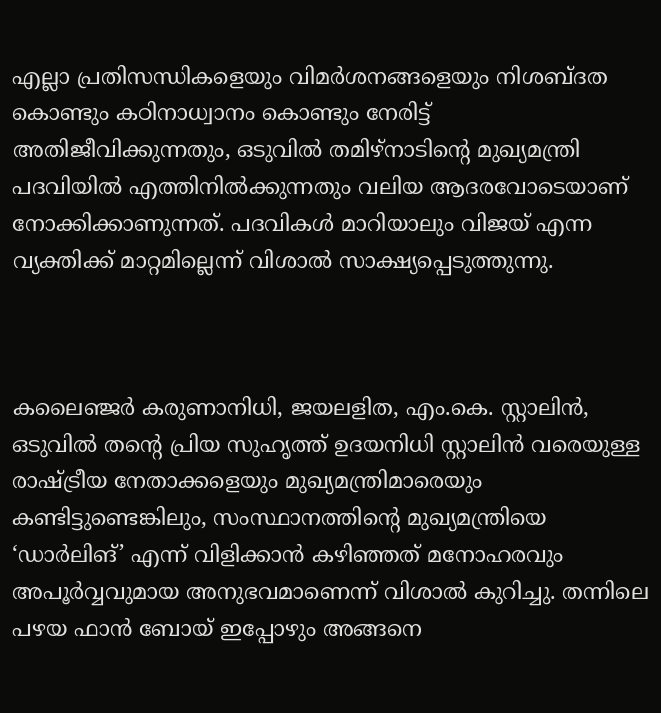എല്ലാ പ്രതിസന്ധികളെയും വിമർശനങ്ങളെയും നിശബ്ദത കൊണ്ടും കഠിനാധ്വാനം കൊണ്ടും നേരിട്ട് അതിജീവിക്കുന്നതും, ഒടുവിൽ തമിഴ്‌നാടിന്റെ മുഖ്യമന്ത്രി പദവിയിൽ എത്തിനിൽക്കുന്നതും വലിയ ആദരവോടെയാണ് നോക്കിക്കാണുന്നത്. പദവികൾ മാറിയാലും വിജയ് എന്ന വ്യക്തിക്ക് മാറ്റമില്ലെന്ന് വിശാൽ സാക്ഷ്യപ്പെടുത്തുന്നു.



കലൈഞ്ജർ കരുണാനിധി, ജയലളിത, എം.കെ. സ്റ്റാലിൻ, ഒടുവിൽ തന്റെ പ്രിയ സുഹൃത്ത് ഉദയനിധി സ്റ്റാലിൻ വരെയുള്ള രാഷ്ട്രീയ നേതാക്കളെയും മുഖ്യമന്ത്രിമാരെയും കണ്ടിട്ടുണ്ടെങ്കിലും, സംസ്ഥാനത്തിന്റെ മുഖ്യമന്ത്രിയെ ‘ഡാർലിങ്’ എന്ന് വിളിക്കാൻ കഴിഞ്ഞത് മനോഹരവും അപൂർവ്വവുമായ അനുഭവമാണെന്ന് വിശാൽ കുറിച്ചു. തന്നിലെ പഴയ ഫാൻ ബോയ് ഇപ്പോഴും അങ്ങനെ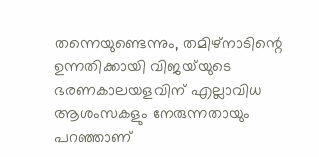തന്നെയുണ്ടെന്നും, തമിഴ്‌നാടിന്റെ ഉന്നതിക്കായി വിജയ്‌യുടെ ഭരണകാലയളവിന് എല്ലാവിധ ആശംസകളും നേരുന്നതായും പറഞ്ഞാണ്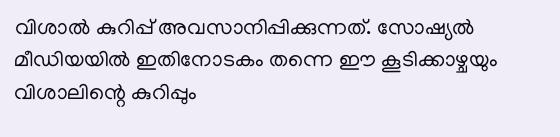വിശാൽ കുറിപ്പ് അവസാനിപ്പിക്കുന്നത്. സോഷ്യൽ മീഡിയയിൽ ഇതിനോടകം തന്നെ ഈ കൂടിക്കാഴ്ചയും വിശാലിന്റെ കുറിപ്പും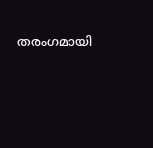തരംഗമായി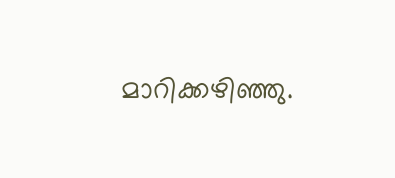മാറിക്കഴിഞ്ഞു.